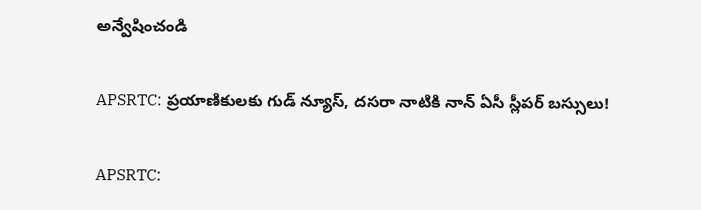అన్వేషించండి

APSRTC: ప్రయాణికులకు గుడ్ న్యూస్, దసరా నాటికి నాన్ ఏసీ స్లీపర్ బస్సులు!

APSRTC: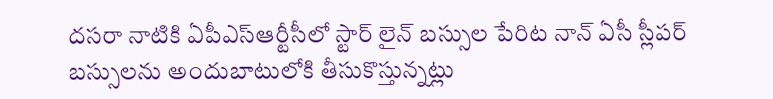దసరా నాటికి ఏపీఎస్ఆర్టీసీలో స్టార్ లైన్ బస్సుల పేరిట నాన్ ఏసీ స్లీపర్ బస్సులను అందుబాటులోకి తీసుకొస్తున్నట్లు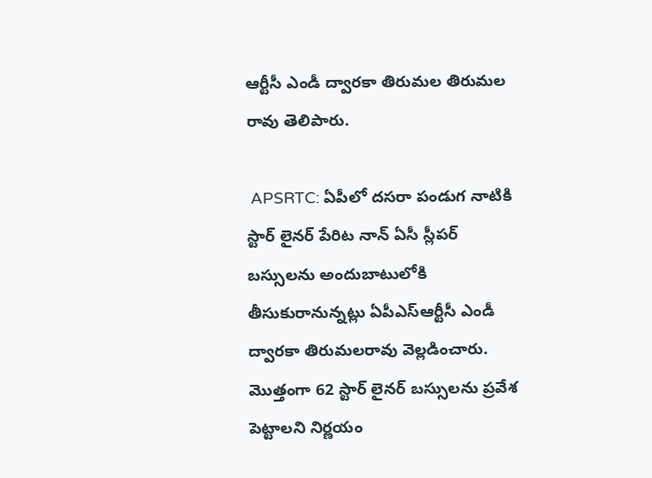ఆర్టీసీ ఎండీ ద్వారకా తిరుమల తిరుమల రావు తెలిపారు.

 APSRTC: ఏపీలో దసరా పండుగ నాటికి స్టార్ లైనర్ పేరిట నాన్ ఏసీ స్లీపర్ బస్సులను అందుబాటులోకి తీసుకురానున్నట్లు ఏపీఎస్ఆర్టీసీ ఎండీ ద్వారకా తిరుమలరావు వెల్లడించారు. మొత్తంగా 62 స్టార్ లైనర్ బస్సులను ప్రవేశ పెట్టాలని నిర్ణయం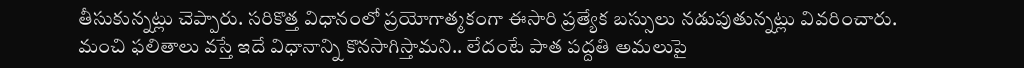తీసుకున్నట్లు చెప్పారు. సరికొత్త విధానంలో ప్రయోగాత్మకంగా ఈసారి ప్రత్యేక బస్సులు నడుపుతున్నట్లు వివరించారు. మంచి ఫలితాలు వస్తే ఇదే విధానాన్ని కొనసాగిస్తామని.. లేదంటే పాత పద్దతి అమలుపై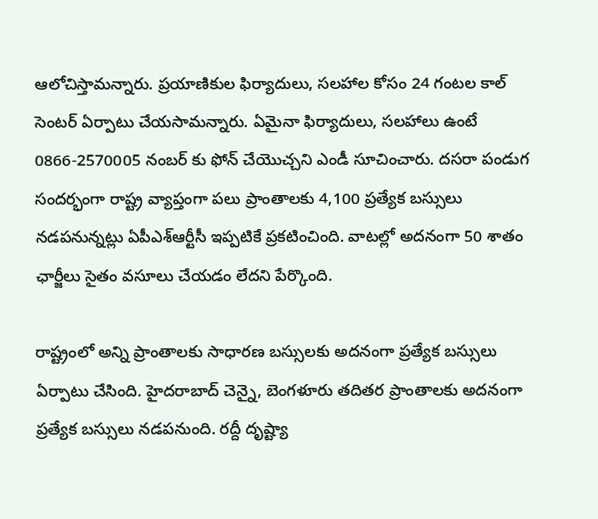ఆలోచిస్తామన్నారు. ప్రయాణికుల ఫిర్యాదులు, సలహాల కోసం 24 గంటల కాల్ సెంటర్ ఏర్పాటు చేయసామన్నారు. ఏమైనా ఫిర్యాదులు, సలహాలు ఉంటే 0866-2570005 నంబర్ కు ఫోన్ చేయొచ్చని ఎండీ సూచించారు. దసరా పండుగ సందర్భంగా రాష్ట్ర వ్యాప్తంగా పలు ప్రాంతాలకు 4,100 ప్రత్యేక బస్సులు నడపనున్నట్లు ఏపీఎశ్ఆర్టీసీ ఇప్పటికే ప్రకటించింది. వాటల్లో అదనంగా 50 శాతం ఛార్జీలు సైతం వసూలు చేయడం లేదని పేర్కొంది.

రాష్ట్రంలో అన్ని ప్రాంతాలకు సాధారణ బస్సులకు అదనంగా ప్రత్యేక బస్సులు ఏర్పాటు చేసింది. హైదరాబాద్ చెన్నై, బెంగళూరు తదితర ప్రాంతాలకు అదనంగా ప్రత్యేక బస్సులు నడపనుంది. రద్దీ దృష్ట్యా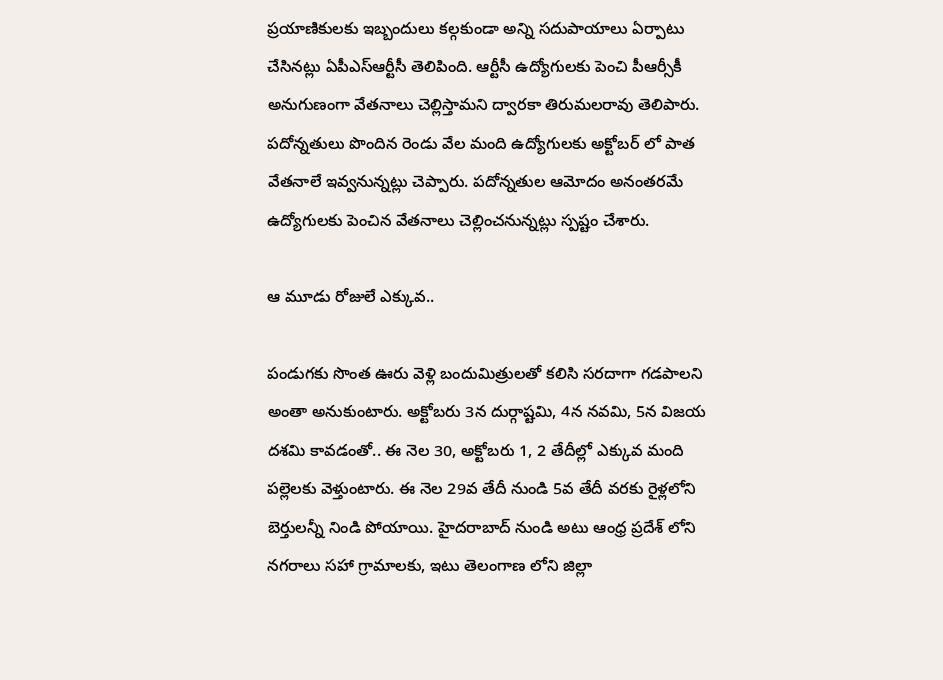ప్రయాణికులకు ఇబ్బందులు కల్గకుండా అన్ని సదుపాయాలు ఏర్పాటు చేసినట్లు ఏపీఎస్ఆర్టీసీ తెలిపింది. ఆర్టీసీ ఉద్యోగులకు పెంచి పీఆర్సీకీ అనుగుణంగా వేతనాలు చెల్లిస్తామని ద్వారకా తిరుమలరావు తెలిపారు. పదోన్నతులు పొందిన రెండు వేల మంది ఉద్యోగులకు అక్టోబర్ లో పాత వేతనాలే ఇవ్వనున్నట్లు చెప్పారు. పదోన్నతుల ఆమోదం అనంతరమే ఉద్యోగులకు పెంచిన వేతనాలు చెల్లించనున్నట్లు స్పష్టం చేశారు.

ఆ మూడు రోజులే ఎక్కువ..

పండుగకు సొంత ఊరు వెళ్లి బందుమిత్రులతో కలిసి సరదాగా గడపాలని అంతా అనుకుంటారు. అక్టోబరు 3న దుర్గాష్టమి, 4న నవమి, 5న విజయ దశమి కావడంతో.. ఈ నెల 30, అక్టోబరు 1, 2 తేదీల్లో ఎక్కువ మంది పల్లెలకు వెళ్తుంటారు. ఈ నెల 29వ తేదీ నుండి 5వ తేదీ వరకు రైళ్లలోని బెర్తులన్నీ నిండి పోయాయి. హైదరాబాద్ నుండి అటు ఆంధ్ర ప్రదేశ్ లోని నగరాలు సహా గ్రామాలకు, ఇటు తెలంగాణ లోని జిల్లా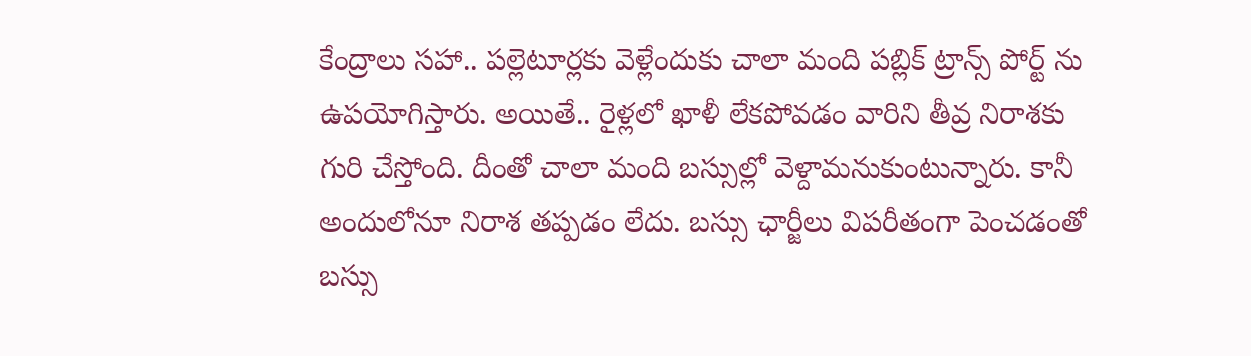కేంద్రాలు సహా.. పల్లెటూర్లకు వెళ్లేందుకు చాలా మంది పబ్లిక్ ట్రాన్స్ పోర్ట్ ను ఉపయోగిస్తారు. అయితే.. రైళ్లలో ఖాళీ లేకపోవడం వారిని తీవ్ర నిరాశకు గురి చేస్తోంది. దీంతో చాలా మంది బస్సుల్లో వెళ్దామనుకుంటున్నారు. కానీ అందులోనూ నిరాశ తప్పడం లేదు. బస్సు ఛార్జీలు విపరీతంగా పెంచడంతో బస్సు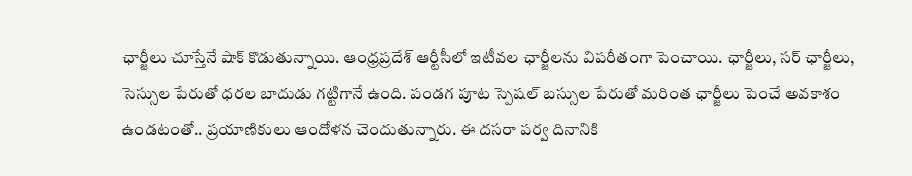ఛార్జీలు చూస్తేనే షాక్ కొడుతున్నాయి. ఆంధ్రప్రదేశ్ ఆర్టీసీలో ఇటీవల ఛార్జీలను విపరీతంగా పెంచాయి. ఛార్జీలు, సర్ ఛార్జీలు, సెస్సుల పేరుతో ధరల బాదుడు గట్టిగానే ఉంది. పండగ పూట స్పెషల్ బస్సుల పేరుతో మరింత ఛార్జీలు పెంచే అవకాశం ఉండటంతో.. ప్రయాణికులు ఆందోళన చెందుతున్నారు. ఈ దసరా పర్వ దినానికి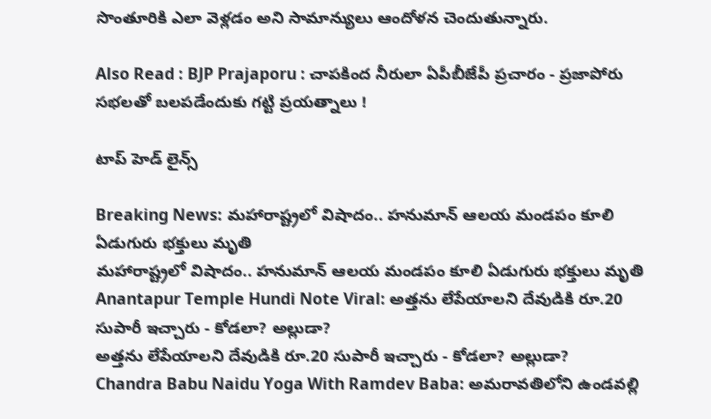సొంతూరికి ఎలా వెళ్లడం అని సామాన్యులు ఆందోళన చెందుతున్నారు.

Also Read : BJP Prajaporu : చాపకింద నీరులా ఏపీబీజేపీ ప్రచారం - ప్రజాపోరు సభలతో బలపడేందుకు గట్టి ప్రయత్నాలు !

టాప్ హెడ్ లైన్స్

Breaking News: మహారాష్ట్రలో విషాదం.. హనుమాన్ ఆలయ మండపం కూలి ఏడుగురు భక్తులు మృతి
మహారాష్ట్రలో విషాదం.. హనుమాన్ ఆలయ మండపం కూలి ఏడుగురు భక్తులు మృతి
Anantapur Temple Hundi Note Viral: అత్తను లేపేయాలని దేవుడికి రూ.20 సుపారీ ఇచ్చారు - కోడలా? అల్లుడా?
అత్తను లేపేయాలని దేవుడికి రూ.20 సుపారీ ఇచ్చారు - కోడలా? అల్లుడా?
Chandra Babu Naidu Yoga With Ramdev Baba: అమరావతిలోని ఉండవల్లి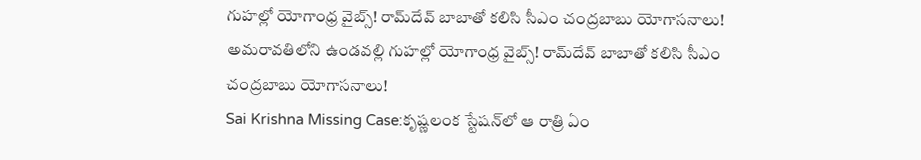గుహల్లో యోగాంధ్ర వైబ్స్! రామ్‌దేవ్ బాబాతో కలిసి సీఎం చంద్రబాబు యోగాసనాలు!
అమరావతిలోని ఉండవల్లి గుహల్లో యోగాంధ్ర వైబ్స్! రామ్‌దేవ్ బాబాతో కలిసి సీఎం చంద్రబాబు యోగాసనాలు!
Sai Krishna Missing Case:కృష్ణలంక స్టేషన్‌లో ఆ రాత్రి ఏం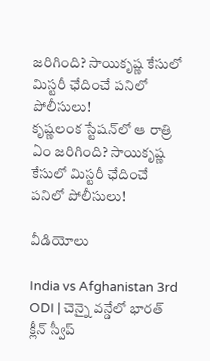జరిగింది? సాయికృష్ణ కేసులో మిస్టరీ ఛేదించే పనిలో పోలీసులు!
కృష్ణలంక స్టేషన్‌లో ఆ రాత్రి ఏం జరిగింది? సాయికృష్ణ కేసులో మిస్టరీ ఛేదించే పనిలో పోలీసులు!

వీడియోలు

India vs Afghanistan 3rd ODI | చెన్నై వన్డేలో భారత్ క్లీన్ స్వీప్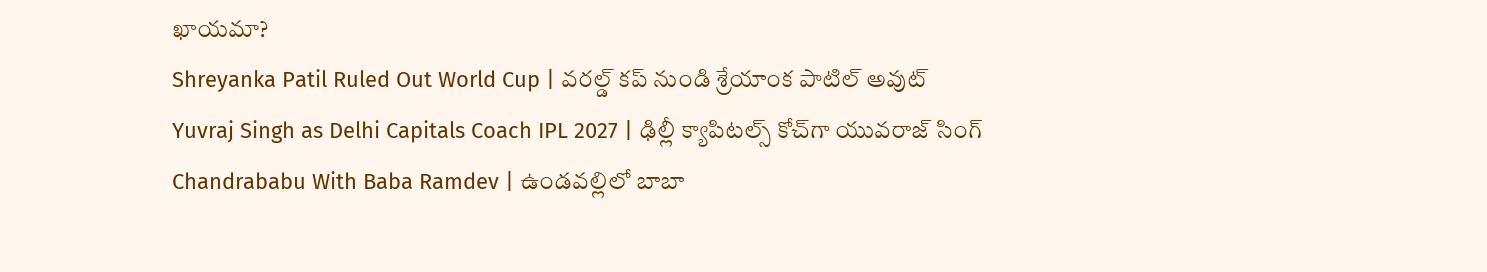ఖాయమా?
Shreyanka Patil Ruled Out World Cup | వరల్డ్ కప్ నుండి శ్రేయాంక పాటిల్ అవుట్
Yuvraj Singh as Delhi Capitals Coach IPL 2027 | ఢిల్లీ క్యాపిటల్స్ కోచ్‌గా యువరాజ్ సింగ్
Chandrababu With Baba Ramdev | ఉండవల్లిలో బాబా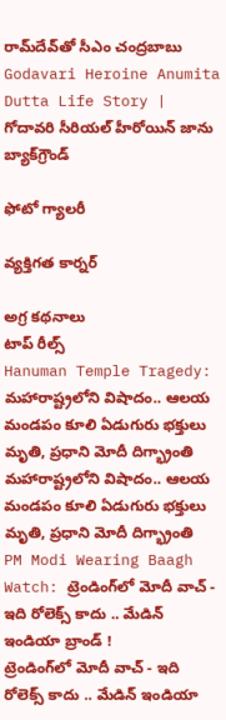రామ్‌దేవ్‌తో సీఎం చంద్రబాబు
Godavari Heroine Anumita Dutta Life Story | గోదావరి సీరియల్ హీరోయిన్ జాను బ్యాక్‌గ్రౌండ్

ఫోటో గ్యాలరీ

వ్యక్తిగత కార్నర్

అగ్ర కథనాలు
టాప్ రీల్స్
Hanuman Temple Tragedy: మహారాష్ట్రలోని విషాదం.. ఆలయ మండపం కూలి ఏడుగురు భక్తులు మృతి, ప్రధాని మోదీ దిగ్భ్రాంతి
మహారాష్ట్రలోని విషాదం.. ఆలయ మండపం కూలి ఏడుగురు భక్తులు మృతి, ప్రధాని మోదీ దిగ్భ్రాంతి
PM Modi Wearing Baagh Watch: ట్రెండింగ్‌లో మోదీ వాచ్ - ఇది రోలెక్స్ కాదు .. మేడిన్ ఇండియా బ్రాండ్ !
ట్రెండింగ్‌లో మోదీ వాచ్ - ఇది రోలెక్స్ కాదు .. మేడిన్ ఇండియా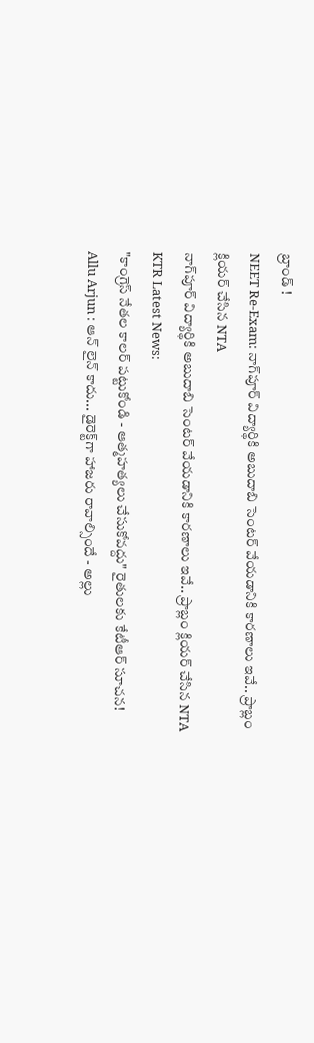బ్రాండ్ !
NEET Re-Exam: నాగ్‌పూర్ విద్యార్థికి అబుదాబి సెంటర్ వేయడానికి కారణాలు ఇవే.. ప్రాబ్లం క్లియర్ చేసిన NTA
నాగ్‌పూర్ విద్యార్థికి అబుదాబి సెంటర్ వేయడానికి కారణాలు ఇవే.. ప్రాబ్లం క్లియర్ చేసిన NTA
KTR Latest News:
"కాంగ్రెస్ నేతల కాలర్ పట్టుకోండి - ఆత్మహత్యలు చేసుకోవద్దు" రైతులకు కేటీఆర్ సూచన!
Allu Arjun : ఆన్ లైన్ కాదు... డైరెక్ట్‌గా హాజరు రావాల్సిందే - అల్లు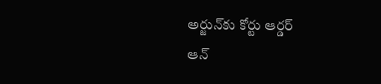అర్జున్‌కు కోర్టు ఆర్డర్
ఆన్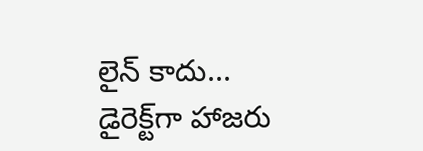లైన్ కాదు... డైరెక్ట్‌గా హాజరు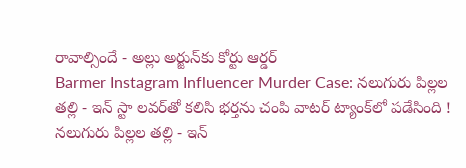రావాల్సిందే - అల్లు అర్జున్‌కు కోర్టు ఆర్డర్
Barmer Instagram Influencer Murder Case: నలుగురు పిల్లల తల్లి - ఇన్ స్టా లవర్‌తో కలిసి భర్తను చంపి వాటర్ ట్యాంక్‌లో పడేసింది !
నలుగురు పిల్లల తల్లి - ఇన్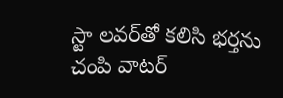స్టా లవర్‌తో కలిసి భర్తను చంపి వాటర్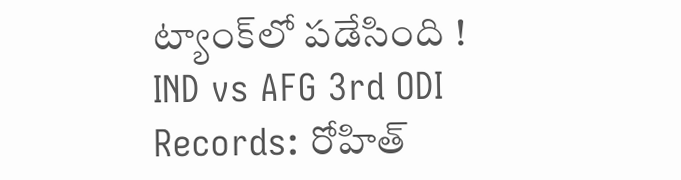ట్యాంక్‌లో పడేసింది !
IND vs AFG 3rd ODI Records: రోహిత్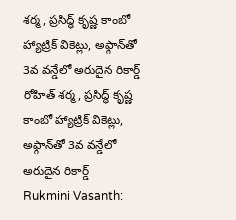శర్మ, ప్రసిద్ధ్ కృష్ణ కాంబో హ్యాట్రిక్ వికెట్లు, అఫ్గాన్‌తో 3వ వన్డేలో అరుదైన రికార్డ్
రోహిత్ శర్మ, ప్రసిద్ధ్ కృష్ణ కాంబో హ్యాట్రిక్ వికెట్లు, అఫ్గాన్‌తో 3వ వన్డేలో అరుదైన రికార్డ్
Rukmini Vasanth: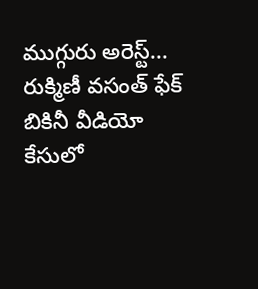ముగ్గురు అరెస్ట్... రుక్మిణీ వసంత్ ఫేక్ బికినీ వీడియో కేసులో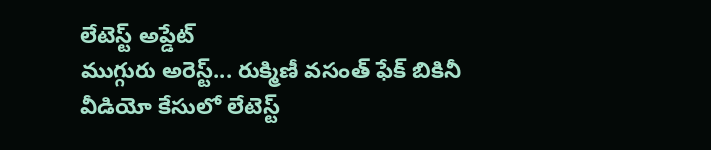లేటెస్ట్ అప్డేట్
ముగ్గురు అరెస్ట్... రుక్మిణీ వసంత్ ఫేక్ బికినీ వీడియో కేసులో లేటెస్ట్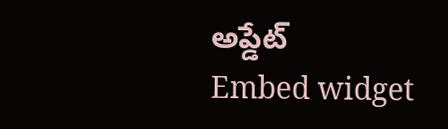అప్డేట్
Embed widget